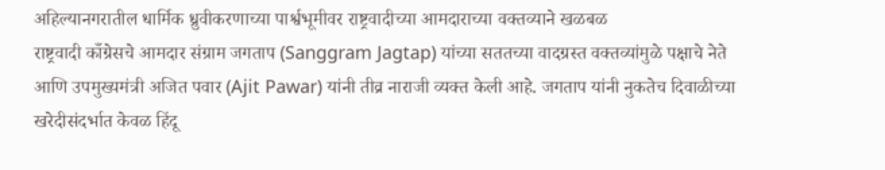अहिल्यानगरातील धार्मिक ध्रुवीकरणाच्या पार्श्वभूमीवर राष्ट्रवादीच्या आमदाराच्या वक्तव्याने खळबळ
राष्ट्रवादी काँग्रेसचे आमदार संग्राम जगताप (Sanggram Jagtap) यांच्या सततच्या वादग्रस्त वक्तव्यांमुळे पक्षाचे नेते आणि उपमुख्यमंत्री अजित पवार (Ajit Pawar) यांनी तीव्र नाराजी व्यक्त केली आहे. जगताप यांनी नुकतेच दिवाळीच्या खरेदीसंदर्भात केवळ हिंदू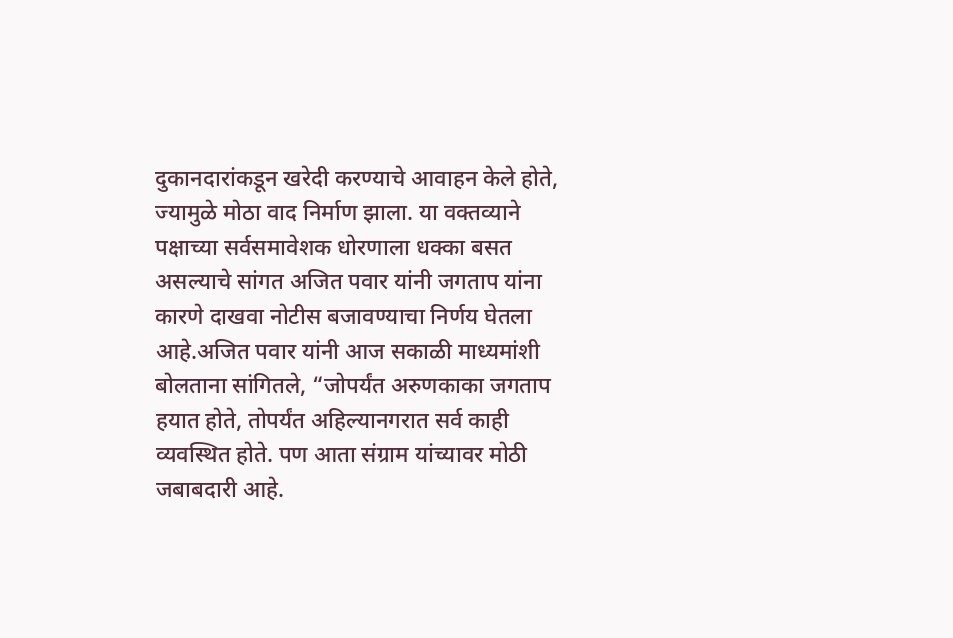दुकानदारांकडून खरेदी करण्याचे आवाहन केले होते, ज्यामुळे मोठा वाद निर्माण झाला. या वक्तव्याने पक्षाच्या सर्वसमावेशक धोरणाला धक्का बसत असल्याचे सांगत अजित पवार यांनी जगताप यांना कारणे दाखवा नोटीस बजावण्याचा निर्णय घेतला आहे.अजित पवार यांनी आज सकाळी माध्यमांशी बोलताना सांगितले, “जोपर्यंत अरुणकाका जगताप हयात होते, तोपर्यंत अहिल्यानगरात सर्व काही व्यवस्थित होते. पण आता संग्राम यांच्यावर मोठी जबाबदारी आहे.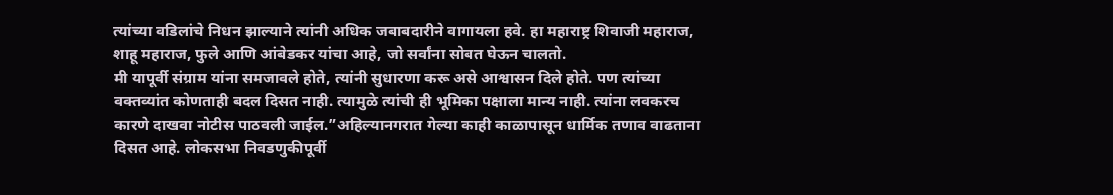त्यांच्या वडिलांचे निधन झाल्याने त्यांनी अधिक जबाबदारीने वागायला हवे. हा महाराष्ट्र शिवाजी महाराज, शाहू महाराज, फुले आणि आंबेडकर यांचा आहे, जो सर्वांना सोबत घेऊन चालतो.
मी यापूर्वी संग्राम यांना समजावले होते, त्यांनी सुधारणा करू असे आश्वासन दिले होते. पण त्यांच्या वक्तव्यांत कोणताही बदल दिसत नाही. त्यामुळे त्यांची ही भूमिका पक्षाला मान्य नाही. त्यांना लवकरच कारणे दाखवा नोटीस पाठवली जाईल.”अहिल्यानगरात गेल्या काही काळापासून धार्मिक तणाव वाढताना दिसत आहे. लोकसभा निवडणुकीपूर्वी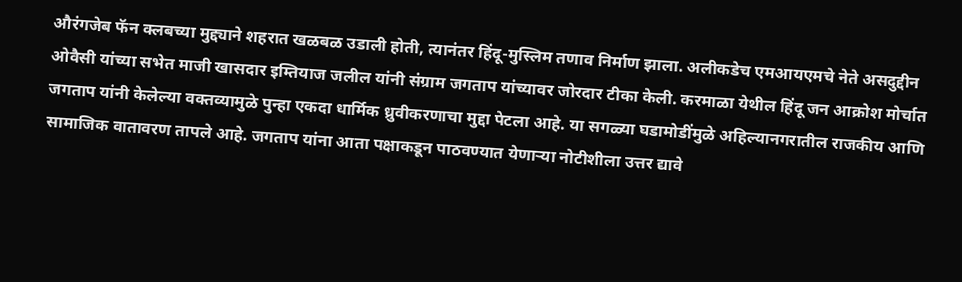औरंगजेब फॅन क्लबच्या मुद्द्याने शहरात खळबळ उडाली होती, त्यानंतर हिंदू-मुस्लिम तणाव निर्माण झाला. अलीकडेच एमआयएमचे नेते असदुद्दीन ओवैसी यांच्या सभेत माजी खासदार इम्तियाज जलील यांनी संग्राम जगताप यांच्यावर जोरदार टीका केली. करमाळा येथील हिंदू जन आक्रोश मोर्चात जगताप यांनी केलेल्या वक्तव्यामुळे पुन्हा एकदा धार्मिक ध्रुवीकरणाचा मुद्दा पेटला आहे. या सगळ्या घडामोडींमुळे अहिल्यानगरातील राजकीय आणि सामाजिक वातावरण तापले आहे. जगताप यांना आता पक्षाकडून पाठवण्यात येणाऱ्या नोटीशीला उत्तर द्यावे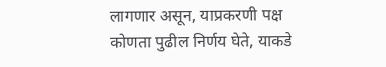लागणार असून, याप्रकरणी पक्ष कोणता पुढील निर्णय घेते, याकडे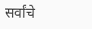सर्वांचे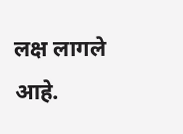लक्ष लागले आहे.